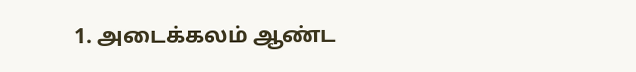1. அடைக்கலம் ஆண்ட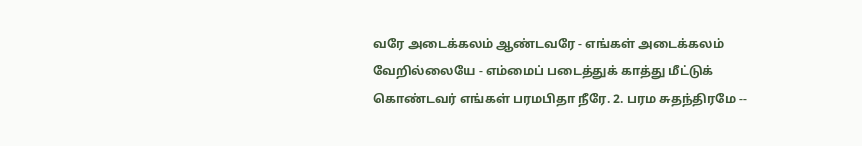வரே அடைக்கலம் ஆண்டவரே - எங்கள் அடைக்கலம் வேறில்லையே - எம்மைப் படைத்துக் காத்து மீட்டுக் கொண்டவர் எங்கள் பரமபிதா நீரே. 2. பரம சுதந்திரமே --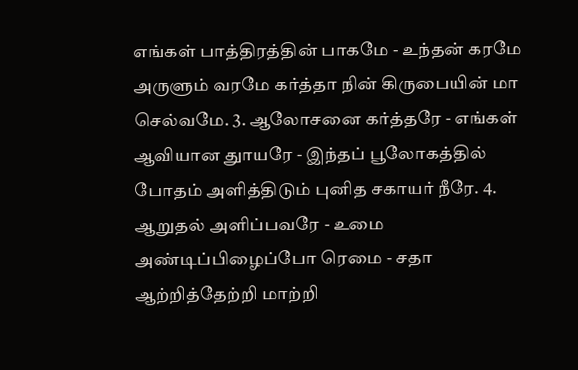எங்கள் பாத்திரத்தின் பாகமே - உந்தன் கரமே அருளும் வரமே கர்த்தா நின் கிருபையின் மா செல்வமே. 3. ஆலோசனை கர்த்தரே - எங்கள் ஆவியான துாயரே - இந்தப் பூலோகத்தில் போதம் அளித்திடும் புனித சகாயர் நீரே. 4. ஆறுதல் அளிப்பவரே - உமை அண்டிப்பிழைப்போ ரெமை - சதா ஆற்றித்தேற்றி மாற்றி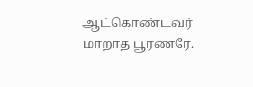ஆட்கொண்டவர் மாறாத பூரணரே.